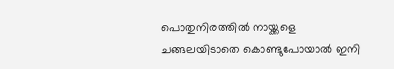പൊതുനിരത്തില്‍ നായ്ക്കളെ ചങ്ങലയിടാതെ കൊണ്ടുപോയാല്‍ ഇനി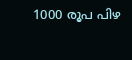1000 രൂപ പിഴ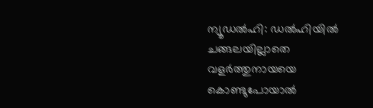ന്യൂഡല്‍ഹി: ഡല്‍ഹിയില്‍ ചങ്ങലയില്ലാതെ വളര്‍ത്തുനായയെ കൊണ്ടുപോയാല്‍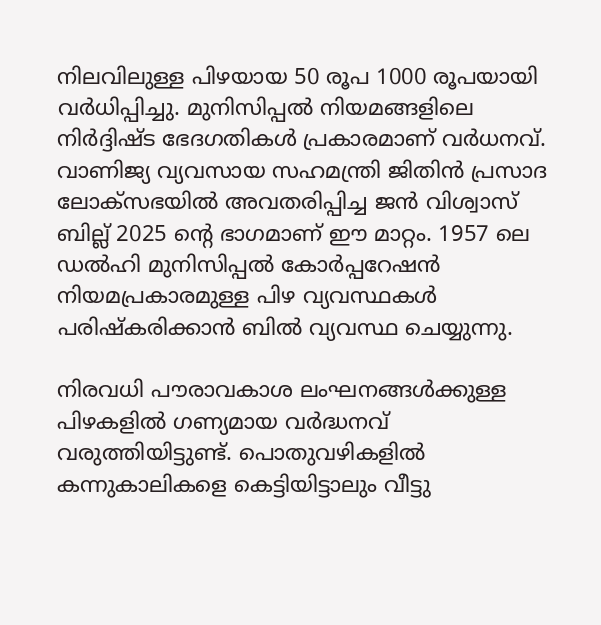നിലവിലുള്ള പിഴയായ 50 രൂപ 1000 രൂപയായി വര്‍ധിപ്പിച്ചു. മുനിസിപ്പല്‍ നിയമങ്ങളിലെ നിര്‍ദ്ദിഷ്ട ഭേദഗതികള്‍ പ്രകാരമാണ് വര്‍ധനവ്. വാണിജ്യ വ്യവസായ സഹമന്ത്രി ജിതിന്‍ പ്രസാദ ലോക്സഭയില്‍ അവതരിപ്പിച്ച ജന്‍ വിശ്വാസ് ബില്ല് 2025 ന്റെ ഭാഗമാണ് ഈ മാറ്റം. 1957 ലെ ഡല്‍ഹി മുനിസിപ്പല്‍ കോര്‍പ്പറേഷന്‍ നിയമപ്രകാരമുള്ള പിഴ വ്യവസ്ഥകള്‍ പരിഷ്‌കരിക്കാന്‍ ബില്‍ വ്യവസ്ഥ ചെയ്യുന്നു.

നിരവധി പൗരാവകാശ ലംഘനങ്ങള്‍ക്കുള്ള പിഴകളില്‍ ഗണ്യമായ വര്‍ദ്ധനവ് വരുത്തിയിട്ടുണ്ട്. പൊതുവഴികളില്‍ കന്നുകാലികളെ കെട്ടിയിട്ടാലും വീട്ടു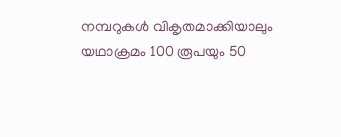നമ്പറുകള്‍ വികൃതമാക്കിയാലും യഥാക്രമം 100 രൂപയും 50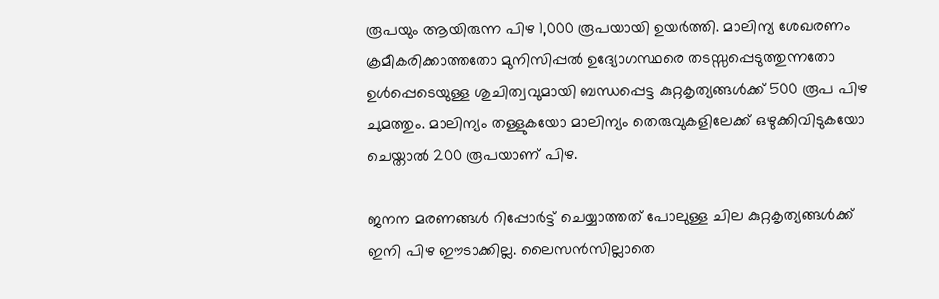രൂപയും ആയിരുന്ന പിഴ 1,000 രൂപയായി ഉയര്‍ത്തി. മാലിന്യ ശേഖരണം ക്രമീകരിക്കാത്തതോ മുനിസിപ്പല്‍ ഉദ്യോഗസ്ഥരെ തടസ്സപ്പെടുത്തുന്നതോ ഉള്‍പ്പെടെയുള്ള ശുചിത്വവുമായി ബന്ധപ്പെട്ട കുറ്റകൃത്യങ്ങള്‍ക്ക് 500 രൂപ പിഴ ചുമത്തും. മാലിന്യം തള്ളുകയോ മാലിന്യം തെരുവുകളിലേക്ക് ഒഴുക്കിവിടുകയോ ചെയ്താല്‍ 200 രൂപയാണ് പിഴ.

ജനന മരണങ്ങള്‍ റിപ്പോര്‍ട്ട് ചെയ്യാത്തത് പോലുള്ള ചില കുറ്റകൃത്യങ്ങള്‍ക്ക് ഇനി പിഴ ഈടാക്കില്ല. ലൈസന്‍സില്ലാതെ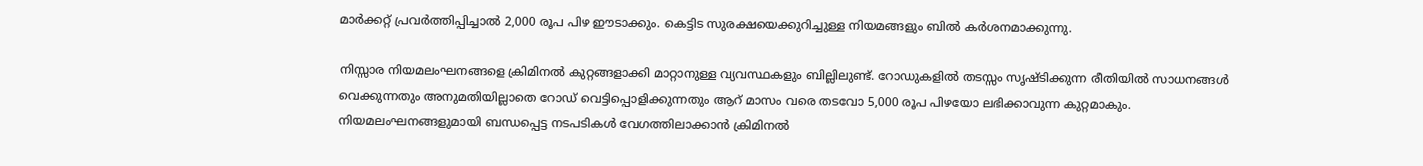മാര്‍ക്കറ്റ് പ്രവര്‍ത്തിപ്പിച്ചാല്‍ 2,000 രൂപ പിഴ ഈടാക്കും. കെട്ടിട സുരക്ഷയെക്കുറിച്ചുള്ള നിയമങ്ങളും ബില്‍ കര്‍ശനമാക്കുന്നു.

നിസ്സാര നിയമലംഘനങ്ങളെ ക്രിമിനല്‍ കുറ്റങ്ങളാക്കി മാറ്റാനുള്ള വ്യവസ്ഥകളും ബില്ലിലുണ്ട്. റോഡുകളില്‍ തടസ്സം സൃഷ്ടിക്കുന്ന രീതിയില്‍ സാധനങ്ങള്‍ വെക്കുന്നതും അനുമതിയില്ലാതെ റോഡ് വെട്ടിപ്പൊളിക്കുന്നതും ആറ് മാസം വരെ തടവോ 5,000 രൂപ പിഴയോ ലഭിക്കാവുന്ന കുറ്റമാകും. നിയമലംഘനങ്ങളുമായി ബന്ധപ്പെട്ട നടപടികള്‍ വേഗത്തിലാക്കാന്‍ ക്രിമിനല്‍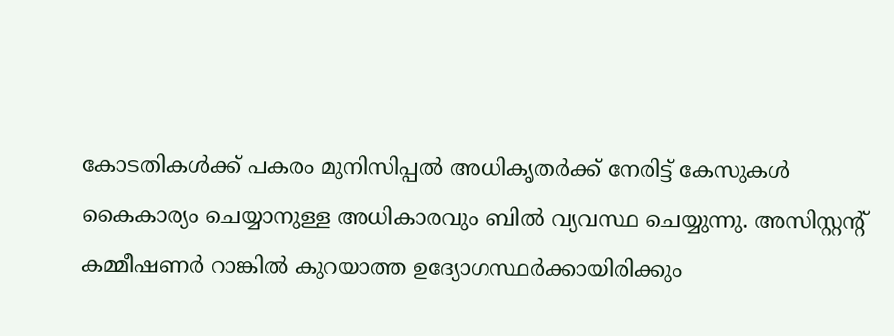കോടതികള്‍ക്ക് പകരം മുനിസിപ്പല്‍ അധികൃതര്‍ക്ക് നേരിട്ട് കേസുകള്‍ കൈകാര്യം ചെയ്യാനുള്ള അധികാരവും ബില്‍ വ്യവസ്ഥ ചെയ്യുന്നു. അസിസ്റ്റന്റ് കമ്മീഷണര്‍ റാങ്കില്‍ കുറയാത്ത ഉദ്യോഗസ്ഥര്‍ക്കായിരിക്കും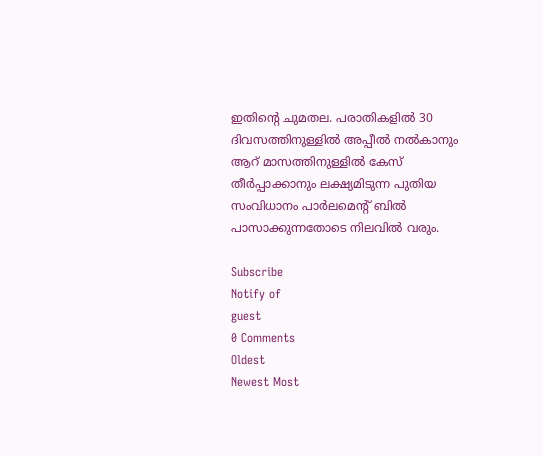ഇതിന്റെ ചുമതല. പരാതികളില്‍ 30 ദിവസത്തിനുള്ളില്‍ അപ്പീല്‍ നല്‍കാനും ആറ് മാസത്തിനുള്ളില്‍ കേസ് തീര്‍പ്പാക്കാനും ലക്ഷ്യമിടുന്ന പുതിയ സംവിധാനം പാര്‍ലമെന്റ് ബില്‍ പാസാക്കുന്നതോടെ നിലവില്‍ വരും.

Subscribe
Notify of
guest
0 Comments
Oldest
Newest Most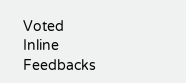Voted
Inline Feedbacks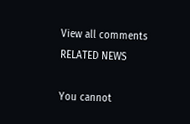View all comments
RELATED NEWS

You cannot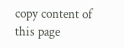copy content of this page